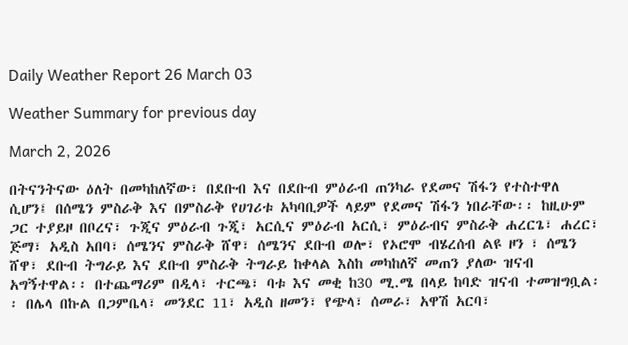Daily Weather Report 26 March 03

Weather Summary for previous day

March 2, 2026

በትናንትናው ዕለት በመካከለኛው፣ በደቡብ እና በደቡብ ምዕራብ ጠንካራ የደመና ሽፋን የተስተዋለ ሲሆን፤ በሰሜን ምስራቅ እና በምስራቅ የሀገሪቱ አካባቢዎች ላይም የደመና ሽፋን ነበራቸው፡፡ ከዚሁም ጋር ተያይዞ በቦረና፣ ጉጂና ምዕራብ ጉጂ፣ አርሲና ምዕራብ አርሲ፣ ምዕራብና ምስራቅ ሐረርጌ፣ ሐረር፣ ጅማ፣ አዲስ አበባ፣ ሰሜንና ምስራቅ ሸዋ፣ ሰሜንና ደቡብ ወሎ፣ የኦሮሞ ብሄረሰብ ልዩ ዞን ፣ ሰሜን ሸዋ፣ ደቡብ ትግራይ እና ደቡብ ምስራቅ ትግራይ ከቀላል እስከ መካከለኛ መጠን ያለው ዝናብ አግኝተዋል፡፡ በተጨማሪም በዲላ፣ ተርጫ፣ ባቱ እና መቂ ከ30 ሚ.ሜ በላይ ከባድ ዝናብ ተመዝግቧል፡፡ በሌላ በኩል በጋምቤላ፣ መንደር 11፣ አዲስ ዘመን፣ የጭላ፣ ሰመራ፣ አዋሽ አርባ፣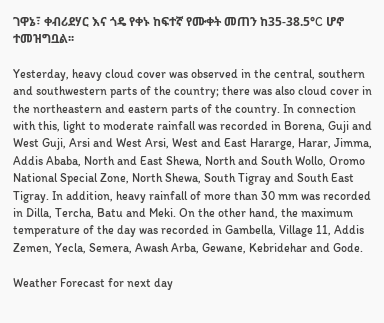ገዋኔ፣ ቀብሪደሃር እና ጎዴ የቀኑ ከፍተኛ የሙቀት መጠን ከ35-38.5°C ሆኖ ተመዝግቧል፡፡

Yesterday, heavy cloud cover was observed in the central, southern and southwestern parts of the country; there was also cloud cover in the northeastern and eastern parts of the country. In connection with this, light to moderate rainfall was recorded in Borena, Guji and West Guji, Arsi and West Arsi, West and East Hararge, Harar, Jimma, Addis Ababa, North and East Shewa, North and South Wollo, Oromo National Special Zone, North Shewa, South Tigray and South East Tigray. In addition, heavy rainfall of more than 30 mm was recorded in Dilla, Tercha, Batu and Meki. On the other hand, the maximum temperature of the day was recorded in Gambella, Village 11, Addis Zemen, Yecla, Semera, Awash Arba, Gewane, Kebridehar and Gode.

Weather Forecast for next day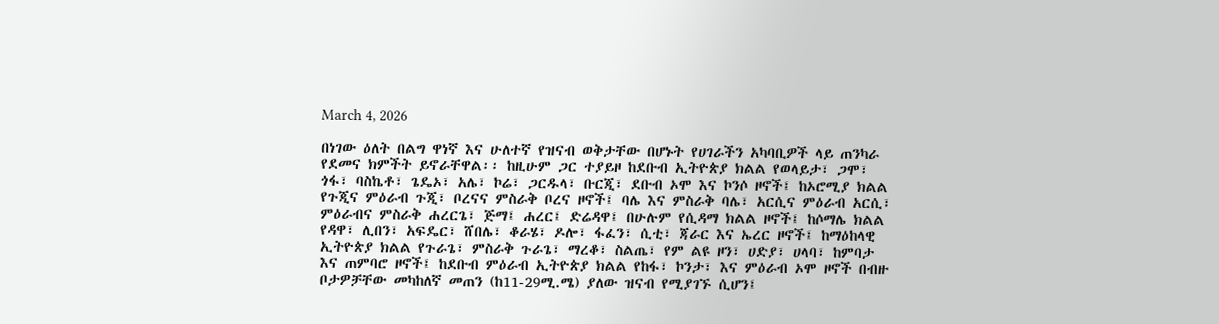March 4, 2026

በነገው ዕለት በልግ ዋነኛ እና ሁለተኛ የዝናብ ወቅታቸው በሆኑት የሀገራችን አካባቢዎች ላይ ጠንካራ የደመና ክምችት ይኖራቸዋል፡፡ ከዚሁም ጋር ተያይዞ ከደቡብ ኢትዮጵያ ክልል የወላይታ፣ ጋሞ፣ ጎፋ፣ ባስኬቶ፣ ጌዴኦ፣ አሌ፣ ኮሬ፣ ጋርዱላ፣ ቡርጂ፣ ደቡብ ኦሞ እና ኮንሶ ዞኖች፤ ከኦሮሚያ ክልል የጉጂና ምዕራብ ጉጂ፣ ቦረናና ምስራቅ ቦረና ዞኖች፤ ባሌ እና ምስራቅ ባሌ፣ አርሲና ምዕራብ አርሲ፣ ምዕራብና ምስራቅ ሐረርጌ፣ ጅማ፤ ሐረር፤ ድሬዳዋ፤ በሁሉም የሲዳማ ክልል ዞኖች፤ ከሶማሌ ክልል የዳዋ፣ ሊበን፣ አፍዴር፣ ሸበሌ፣ ቆራሄ፣ ዶሎ፣ ፋፈን፣ ሲቲ፣ ጃራር እና ኤረር ዞኖች፤ ከማዕከላዊ ኢትዮጵያ ክልል የጉራጌ፣ ምስራቅ ጉራጌ፣ ማረቆ፣ ስልጤ፣ የም ልዩ ዞን፣ ሀድያ፣ ሀላባ፣ ከምባታ እና ጠምባሮ ዞኖች፤ ከደቡብ ምዕራብ ኢትዮጵያ ክልል የከፋ፣ ኮንታ፣ እና ምዕራብ ኦሞ ዞኖች በብዙ ቦታዎቻቸው መካከለኛ መጠን (ከ11-29ሚ.ሜ) ያለው ዝናብ የሚያገኙ ሲሆን፤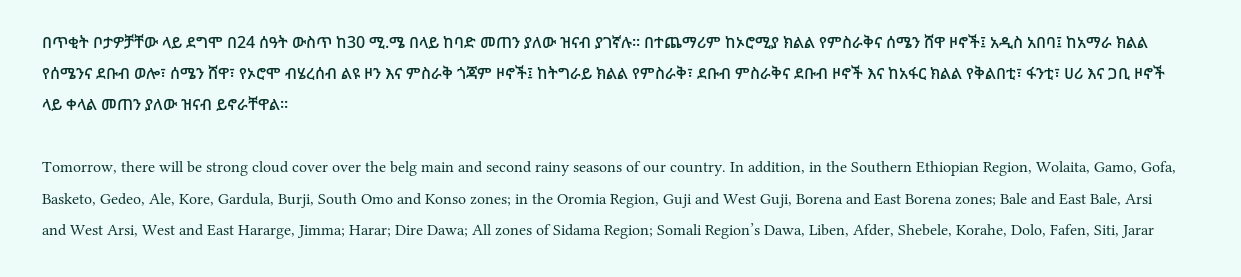በጥቂት ቦታዎቻቸው ላይ ደግሞ በ24 ሰዓት ውስጥ ከ30 ሚ.ሜ በላይ ከባድ መጠን ያለው ዝናብ ያገኛሉ፡፡ በተጨማሪም ከኦሮሚያ ክልል የምስራቅና ሰሜን ሸዋ ዞኖች፤ አዲስ አበባ፤ ከአማራ ክልል የሰሜንና ደቡብ ወሎ፣ ሰሜን ሸዋ፣ የኦሮሞ ብሄረሰብ ልዩ ዞን እና ምስራቅ ጎጃም ዞኖች፤ ከትግራይ ክልል የምስራቅ፣ ደቡብ ምስራቅና ደቡብ ዞኖች እና ከአፋር ክልል የቅልበቲ፣ ፋንቲ፣ ሀሪ እና ጋቢ ዞኖች ላይ ቀላል መጠን ያለው ዝናብ ይኖራቸዋል፡፡

Tomorrow, there will be strong cloud cover over the belg main and second rainy seasons of our country. In addition, in the Southern Ethiopian Region, Wolaita, Gamo, Gofa, Basketo, Gedeo, Ale, Kore, Gardula, Burji, South Omo and Konso zones; in the Oromia Region, Guji and West Guji, Borena and East Borena zones; Bale and East Bale, Arsi and West Arsi, West and East Hararge, Jimma; Harar; Dire Dawa; All zones of Sidama Region; Somali Region’s Dawa, Liben, Afder, Shebele, Korahe, Dolo, Fafen, Siti, Jarar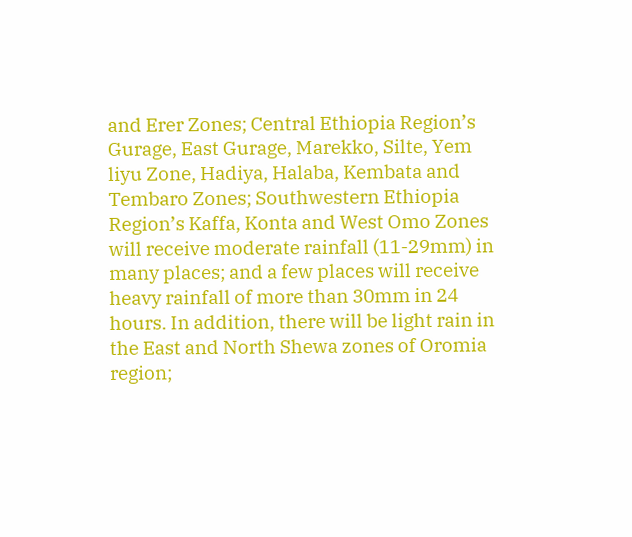and Erer Zones; Central Ethiopia Region’s Gurage, East Gurage, Marekko, Silte, Yem liyu Zone, Hadiya, Halaba, Kembata and Tembaro Zones; Southwestern Ethiopia Region’s Kaffa, Konta and West Omo Zones will receive moderate rainfall (11-29mm) in many places; and a few places will receive heavy rainfall of more than 30mm in 24 hours. In addition, there will be light rain in the East and North Shewa zones of Oromia region;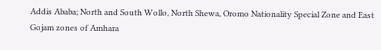Addis Ababa; North and South Wollo, North Shewa, Oromo Nationality Special Zone and East Gojam zones of Amhara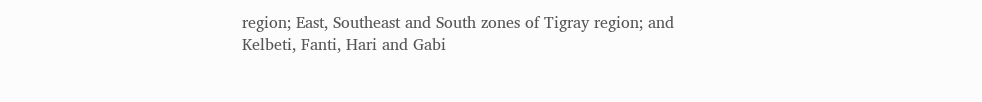region; East, Southeast and South zones of Tigray region; and Kelbeti, Fanti, Hari and Gabi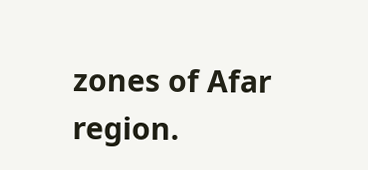zones of Afar region.